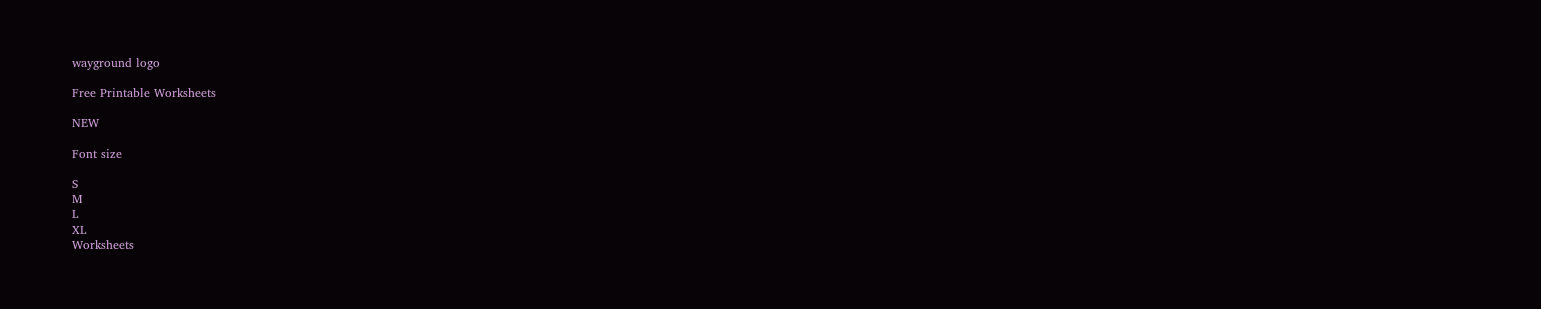wayground logo

Free Printable Worksheets

NEW

Font size

S
M
L
XL
Worksheets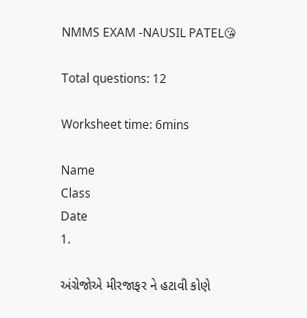NMMS EXAM -NAUSIL PATEL😘

Total questions: 12

Worksheet time: 6mins

Name
Class
Date
1.

અંગ્રેજોએ મીરજાફર ને હટાવી કોણે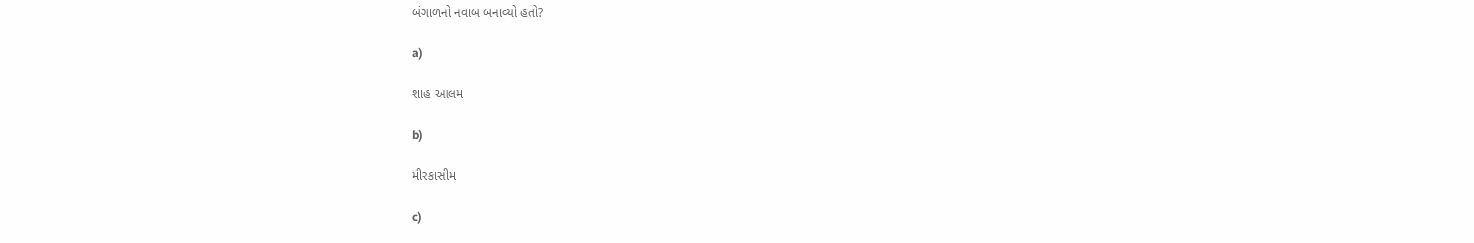બંગાળનો નવાબ બનાવ્યો હતો?

a)

શાહ આલમ

b)

મીરકાસીમ

c)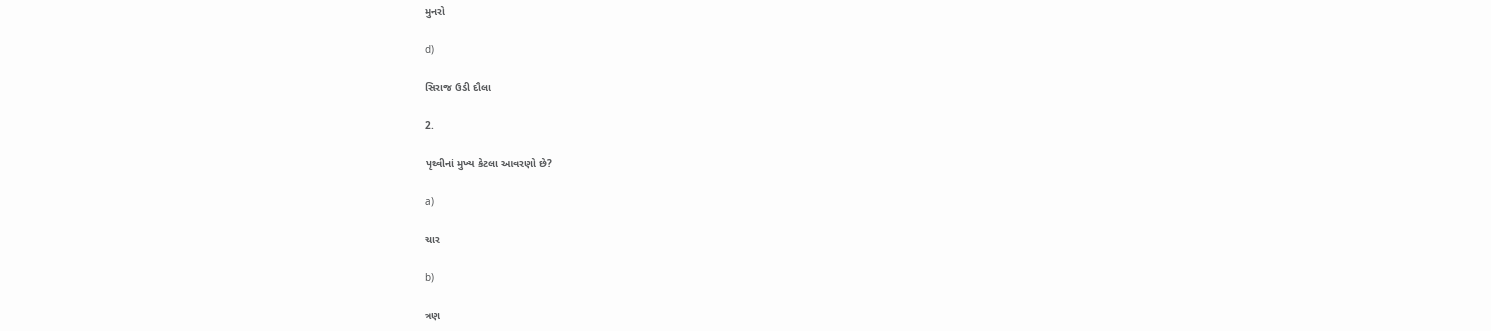મુનરો

d)

સિરાજ ઉડી દૌલા

2.

પૃથ્વીનાં મુખ્ય કેટલા આવરણો છે?

a)

ચાર

b)

ત્રણ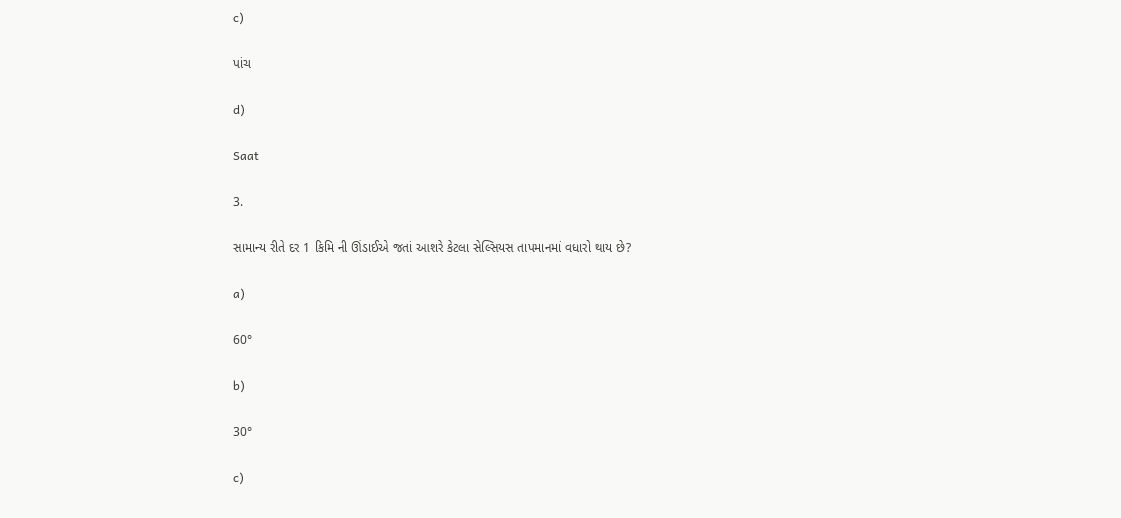c)

પાંચ

d)

Saat

3.

સામાન્ય રીતે દર 1 કિમિ ની ઊંડાઈએ જતાં આશરે કેટલા સેલ્સિયસ તાપમાનમાં વધારો થાય છે?

a)

60°

b)

30°

c)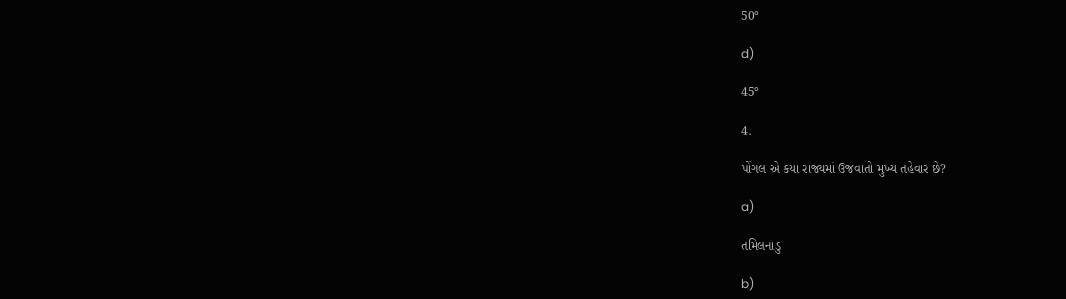50°

d)

45°

4.

પોંગલ એ કયા રાજ્યમાં ઉજવાતો મુખ્ય તહેવાર છે?

a)

તમિલનાડુ

b)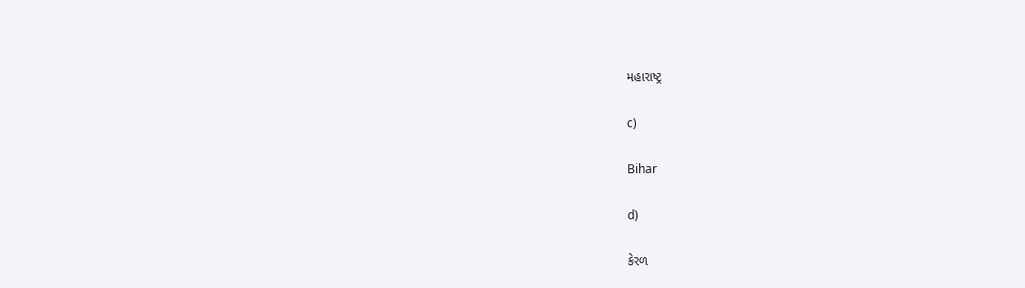મહારાષ્ટ્ર

c)

Bihar

d)

કેરળ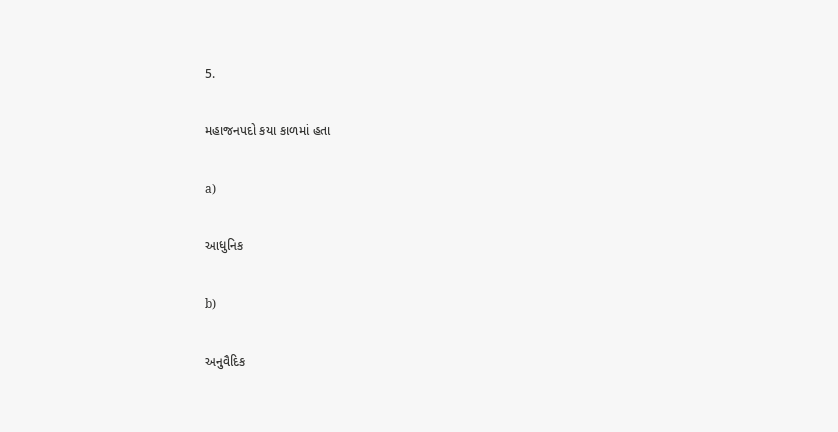5.

મહાજનપદો કયા કાળમાં હતા

a)

આધુનિક

b)

અનુવૈદિક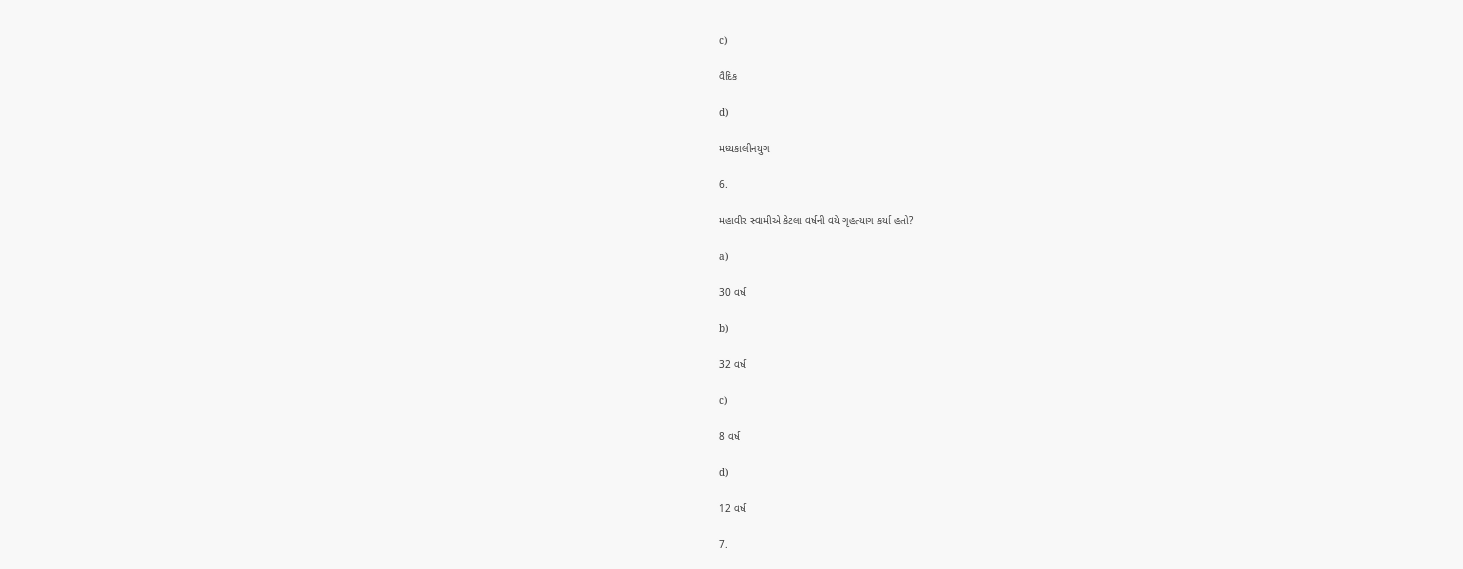c)

વૈદિક

d)

મધ્યકાલીનયુગ

6.

મહાવીર સ્વામીએ કેટલા વર્ષની વયે ગૃહત્યાગ કર્યા હતો?

a)

30 વર્ષ

b)

32 વર્ષ

c)

8 વર્ષ

d)

12 વર્ષ

7.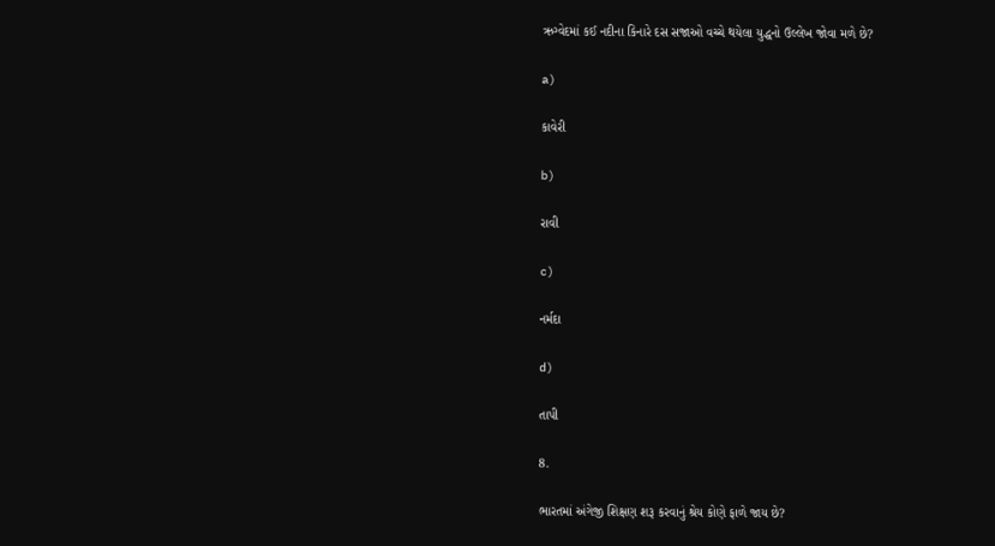ઋગ્વેદમાં કઈ નદીના કિનારે દસ સજાઓ વચ્ચે થયેલા યુદ્ધનો ઉલ્લેખ જોવા મળે છે?

a)

કાવેરી

b)

રાવી

c)

નર્મદા

d)

તાપી

8.

ભારતમાં અંગેજી શિક્ષણ શરૂ કરવાનું શ્રેય કોણે ફાળે જાય છે?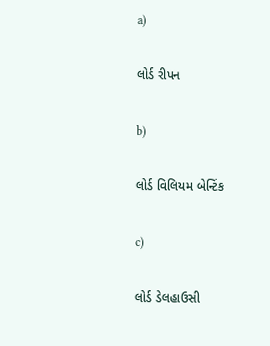a)

લોર્ડ રીપન

b)

લોર્ડ વિલિયમ બેન્ટિંક

c)

લોર્ડ ડેલહાઉસી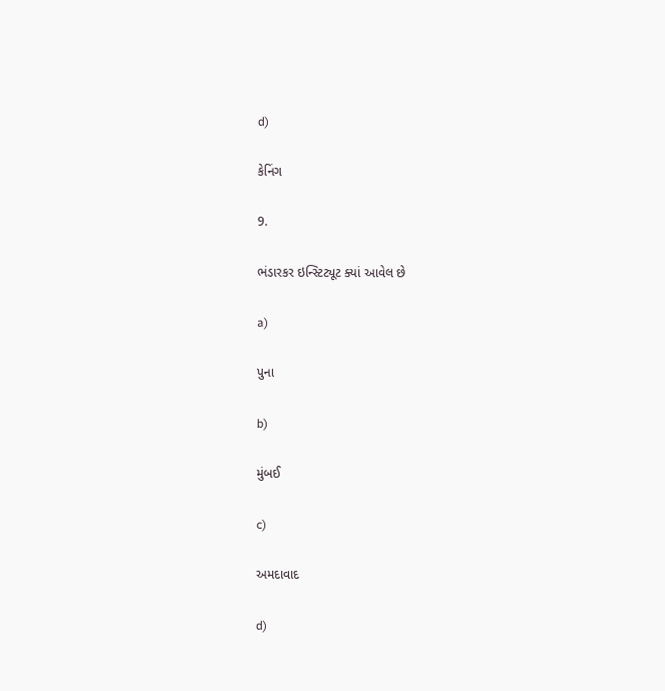d)

કેનિંગ

9.

ભંડારકર ઇન્સ્ટિટ્યૂટ ક્યાં આવેલ છે

a)

પુના

b)

મુંબઈ

c)

અમદાવાદ

d)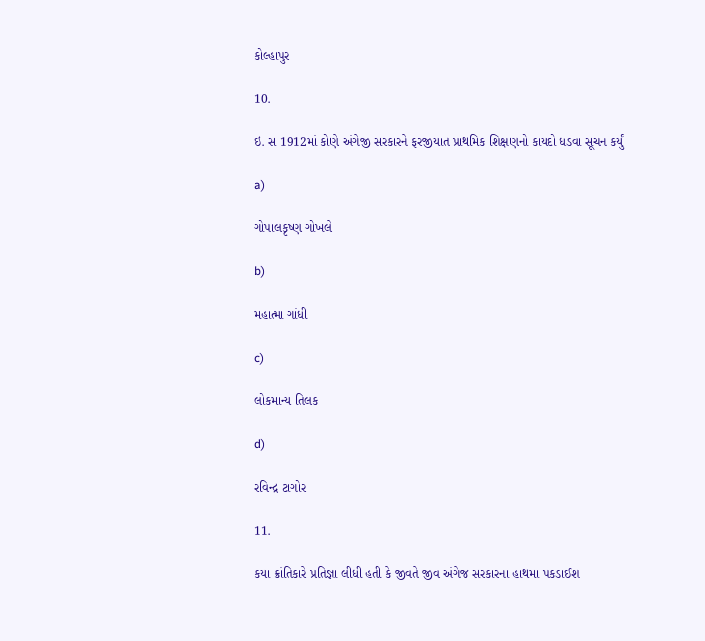કોલ્હાપુર

10.

ઇ. સ 1912માં કોણે અંગેજી સરકારને ફરજીયાત પ્રાથમિક શિક્ષણનો કાયદો ધડવા સૂચન કર્યું

a)

ગોપાલકૃષ્ણ ગોખલે

b)

મહાત્મા ગાંધી

c)

લોકમાન્ય તિલક

d)

રવિન્દ્ર ટાગોર

11.

કયા ક્રાંતિકારે પ્રતિજ્ઞા લીધી હતી કે જીવતે જીવ અંગેજ સરકારના હાથમા પકડાઈશ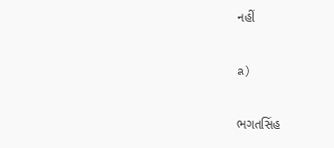નહીં

a)

ભગતસિંહ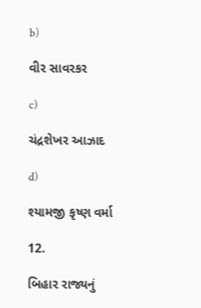b)

વીર સાવરકર

c)

ચંદ્રશેખર આઝાદ

d)

શ્યામજી કૃષ્ણ વર્મા

12.

બિહાર રાજ્યનું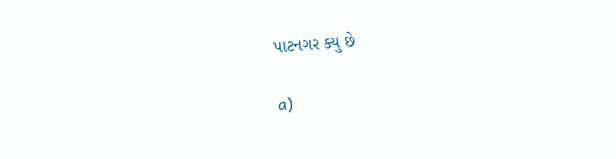પાટનગર ક્યુ છે

a)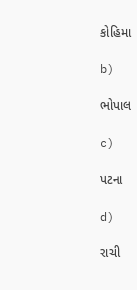કોહિમા

b)

ભોપાલ

c)

પટના

d)

રાચી